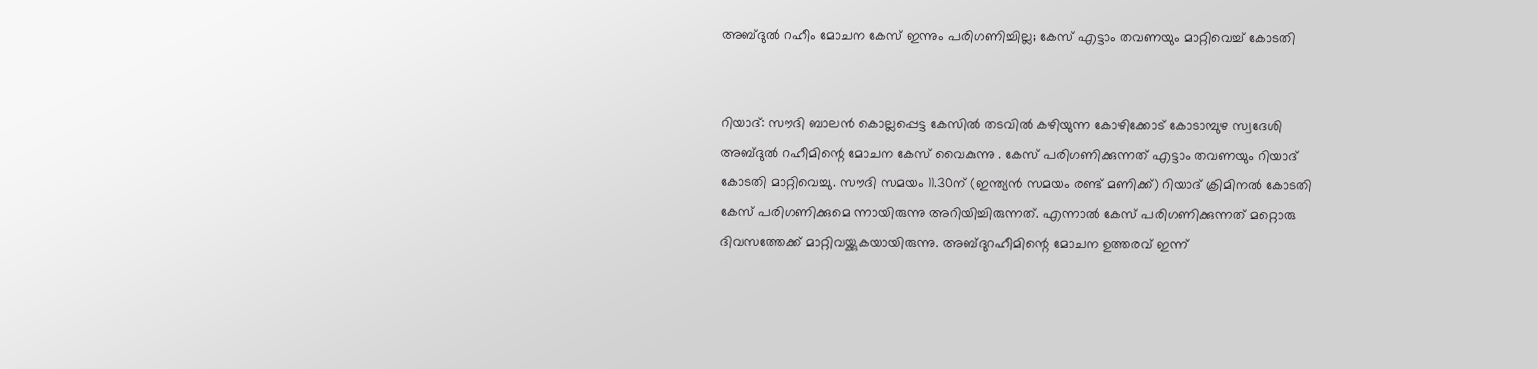അബ്ദുൽ റഹീം മോചന കേസ് ഇന്നും പരിഗണിച്ചില്ല; കേസ് എട്ടാം തവണയും മാറ്റിവെച്ച് കോടതി


റിയാദ്: സൗദി ബാലന്‍ കൊല്ലപ്പെട്ട കേസില്‍ തടവില്‍ കഴിയുന്ന കോഴിക്കോട് കോടാമ്പുഴ സ്വദേശി അബ്ദുല്‍ റഹീമിന്റെ മോചന കേസ് വൈകുന്നു . കേസ് പരിഗണിക്കുന്നത് എട്ടാം തവണയും റിയാദ് കോടതി മാറ്റിവെച്ചു. സൗദി സമയം 11.30ന് (ഇന്ത്യന്‍ സമയം രണ്ട് മണിക്ക്) റിയാദ് ക്രിമിനല്‍ കോടതി കേസ് പരിഗണിക്കുമെ ന്നായിരുന്നു അറിയിച്ചിരുന്നത്. എന്നാല്‍ കേസ് പരിഗണിക്കുന്നത് മറ്റൊരു ദിവസത്തേക്ക് മാറ്റിവയ്ക്കുകയായിരുന്നു. അബ്ദുറഹീമിന്റെ മോചന ഉത്തരവ് ഇന്ന്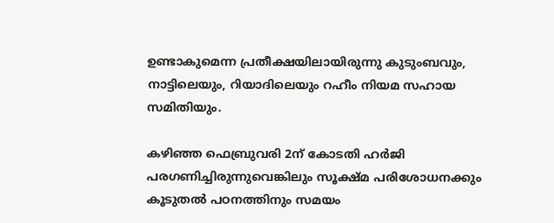ഉണ്ടാകുമെന്ന പ്രതീക്ഷയിലായിരുന്നു കുടുംബവും, നാട്ടിലെയും, റിയാദിലെയും റഹീം നിയമ സഹായ സമിതിയും.

കഴിഞ്ഞ ഫെബ്രുവരി 2ന് കോടതി ഹര്‍ജി പരഗണിച്ചിരുന്നുവെങ്കിലും സൂക്ഷ്മ പരിശോധനക്കും കൂടുതല്‍ പഠനത്തിനും സമയം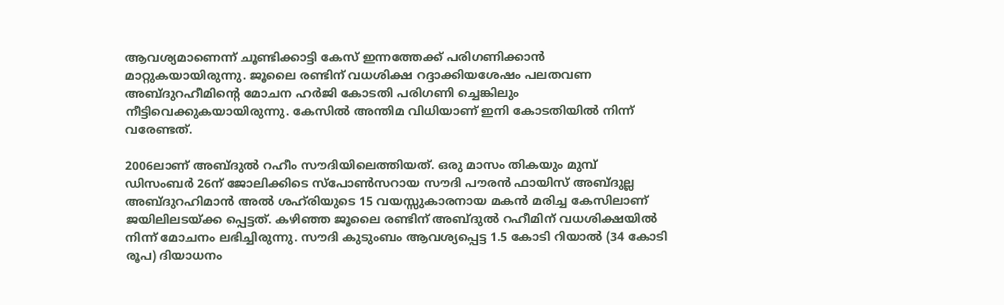ആവശ്യമാണെന്ന് ചൂണ്ടിക്കാട്ടി കേസ് ഇന്നത്തേക്ക് പരിഗണിക്കാന്‍ മാറ്റുകയായിരുന്നു. ജൂലൈ രണ്ടിന് വധശിക്ഷ റദ്ദാക്കിയശേഷം പലതവണ അബ്ദുറഹീമിന്റെ മോചന ഹര്‍ജി കോടതി പരിഗണി ച്ചെങ്കിലും നീട്ടിവെക്കുകയായിരുന്നു. കേസില്‍ അന്തിമ വിധിയാണ് ഇനി കോടതിയില്‍ നിന്ന് വരേണ്ടത്.

2006ലാണ് അബ്ദുല്‍ റഹീം സൗദിയിലെത്തിയത്. ഒരു മാസം തികയും മുമ്പ് ഡിസംബര്‍ 26ന് ജോലിക്കിടെ സ്‌പോണ്‍സറായ സൗദി പൗരന്‍ ഫായിസ് അബ്ദുല്ല അബ്ദുറഹിമാന്‍ അല്‍ ശഹ്‌രിയുടെ 15 വയസ്സുകാരനായ മകന്‍ മരിച്ച കേസിലാണ് ജയിലിലടയ്ക്ക പ്പെട്ടത്. കഴിഞ്ഞ ജൂലൈ രണ്ടിന് അബ്ദുല്‍ റഹീമിന് വധശിക്ഷയില്‍ നിന്ന് മോചനം ലഭിച്ചിരുന്നു. സൗദി കുടുംബം ആവശ്യപ്പെട്ട 1.5 കോടി റിയാല്‍ (34 കോടി രൂപ) ദിയാധനം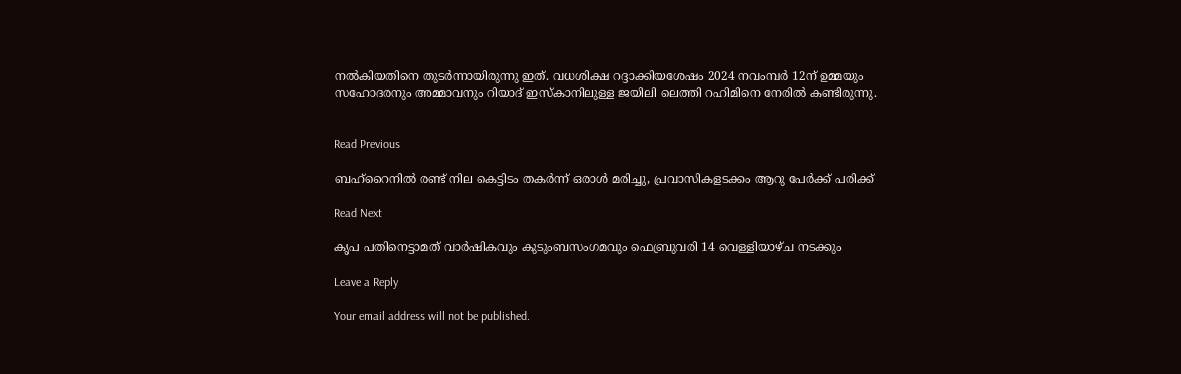നല്‍കിയതിനെ തുടര്‍ന്നായിരുന്നു ഇത്. വധശിക്ഷ റദ്ദാക്കിയശേഷം 2024 നവംമ്പര്‍ 12ന് ഉമ്മയും സഹോദരനും അമ്മാവനും റിയാദ് ഇസ്‌കാനിലുള്ള ജയിലി ലെത്തി റഹിമിനെ നേരില്‍ കണ്ടിരുന്നു.


Read Previous

ബഹ്റൈനിൽ രണ്ട് നില കെട്ടിടം തകർന്ന് ഒരാൾ മരിച്ചു, പ്രവാസികളടക്കം ആറു പേർക്ക് പരിക്ക്

Read Next

കൃപ പതിനെട്ടാമത് വാർഷികവും കുടുംബസംഗമവും ഫെബ്രുവരി 14 വെള്ളിയാഴ്ച നടക്കും

Leave a Reply

Your email address will not be published.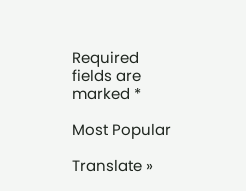Required fields are marked *

Most Popular

Translate »